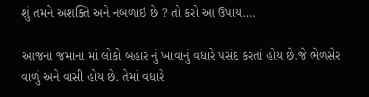શું તમને અશક્તિ અને નબળાઇ છે ? તો કરો આ ઉપાય….

આજના જમાના માં લોકો બહાર નું ખાવાનું વધારે પસંદ કરતાં હોય છે.જે ભેળસેર વાળું અને વાસી હોય છે. તેમાં વધારે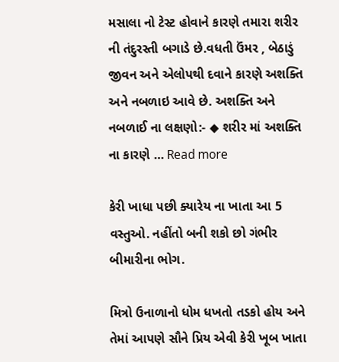મસાલા નો ટેસ્ટ હોવાને કારણે તમારા શરીર ની તંદુરસ્તી બગાડે છે.વધતી ઉંમર , બેઠાડું જીવન અને એલોપથી દવાને કારણે અશક્તિ અને નબળાઇ આવે છે. અશક્તિ અને નબળાઈ ના લક્ષણો:- ◆ શરીર માં અશક્તિ ના કારણે … Read more

કેરી ખાધા પછી ક્યારેય ના ખાતા આ 5 વસ્તુઓ. નહીંતો બની શકો છો ગંભીર બીમારીના ભોગ.

મિત્રો ઉનાળાનો ધોમ ધખતો તડકો હોય અને તેમાં આપણે સૌને પ્રિય એવી કેરી ખૂબ ખાતા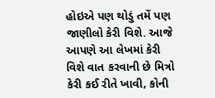હોઇએ પણ થોડું તમેં પણ જાણીલો કેરી વિશે. આજે આપણે આ લેખમાં કેરી વિશે વાત કરવાની છે મિત્રો કેરી કઈ રીતે ખાવી, કોની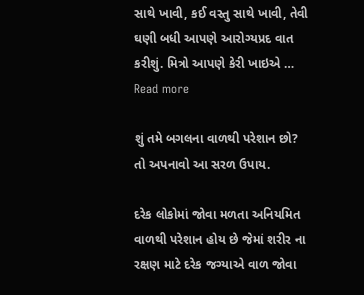સાથે ખાવી, કઈ વસ્તુ સાથે ખાવી, તેવી ઘણી બધી આપણે આરોગ્યપ્રદ વાત કરીશું. મિત્રો આપણે કેરી ખાઇએ … Read more

શું તમે બગલના વાળથી પરેશાન છો? તો અપનાવો આ સરળ ઉપાય.

દરેક લોકોમાં જોવા મળતા અનિયમિત વાળથી પરેશાન હોય છે જેમાં શરીર ના રક્ષણ માટે દરેક જગ્યાએ વાળ જોવા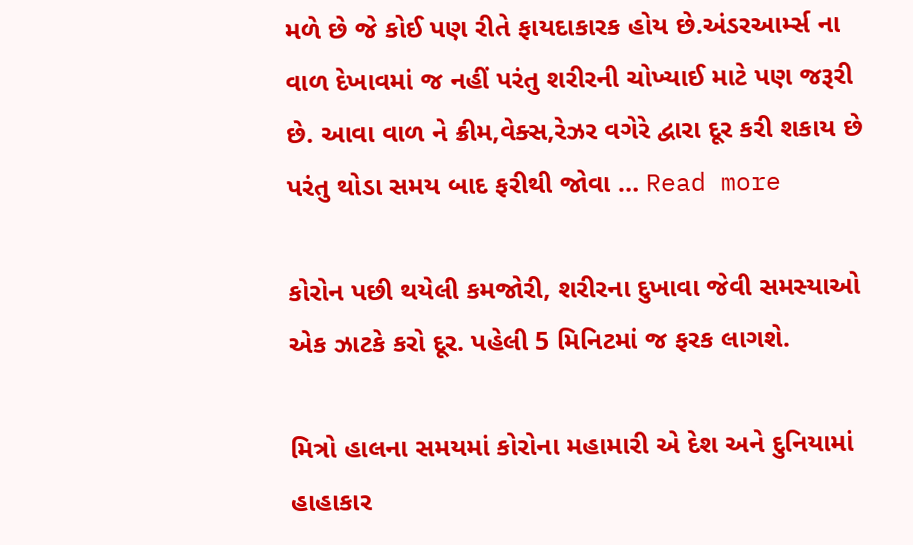મળે છે જે કોઈ પણ રીતે ફાયદાકારક હોય છે.અંડરઆર્મ્સ ના વાળ દેખાવમાં જ નહીં પરંતુ શરીરની ચોખ્યાઈ માટે પણ જરૂરી છે. આવા વાળ ને ક્રીમ,વેક્સ,રેઝર વગેરે દ્વારા દૂર કરી શકાય છે પરંતુ થોડા સમય બાદ ફરીથી જોવા … Read more

કોરોન પછી થયેલી કમજોરી, શરીરના દુખાવા જેવી સમસ્યાઓ એક ઝાટકે કરો દૂર. પહેલી 5 મિનિટમાં જ ફરક લાગશે.

મિત્રો હાલના સમયમાં કોરોના મહામારી એ દેશ અને દુનિયામાં હાહાકાર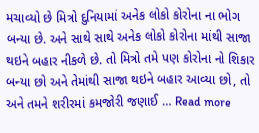મચાવ્યો છે મિત્રો દુનિયામાં અનેક લોકો કોરોના ના ભોગ બન્યા છે. અને સાથે સાથે અનેક લોકો કોરોના માંથી સાજા થઇને બહાર નીકળે છે. તો મિત્રો તમે પણ કોરોના નો શિકાર બન્યા છો અને તેમાંથી સાજા થઇને બહાર આવ્યા છો, તો અને તમને શરીરમાં કમજોરી જણાઈ … Read more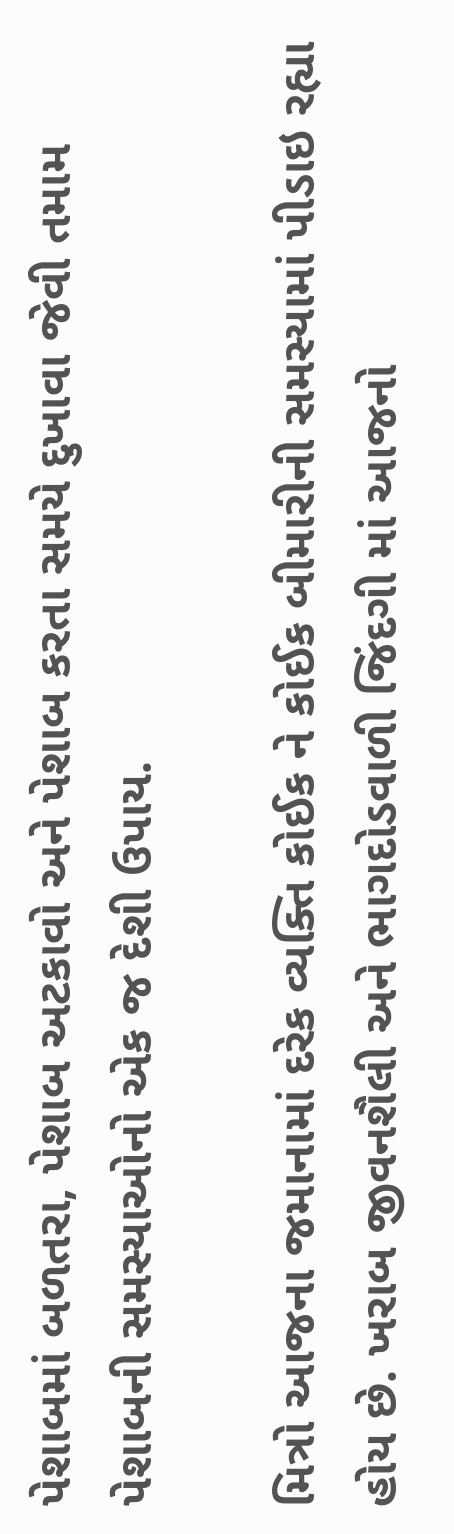પેશાબમાં બળતરા, પેશાબ અટકાવો અને પેશાબ કરતા સમયે દુખાવા જેવી તમામ પેશાબની સમસ્યાઓનો એક જ દેશી ઉપાય.

મિત્રો આજના જમાનામાં દરેક વ્યક્તિ કોઈક ને કોઈક બીમારીની સમસ્યામાં પીડાઇ રહ્યા હોય છે. ખરાબ જીવનશૈલી અને ભાગદોડવાળી જિંદગી માં આજનો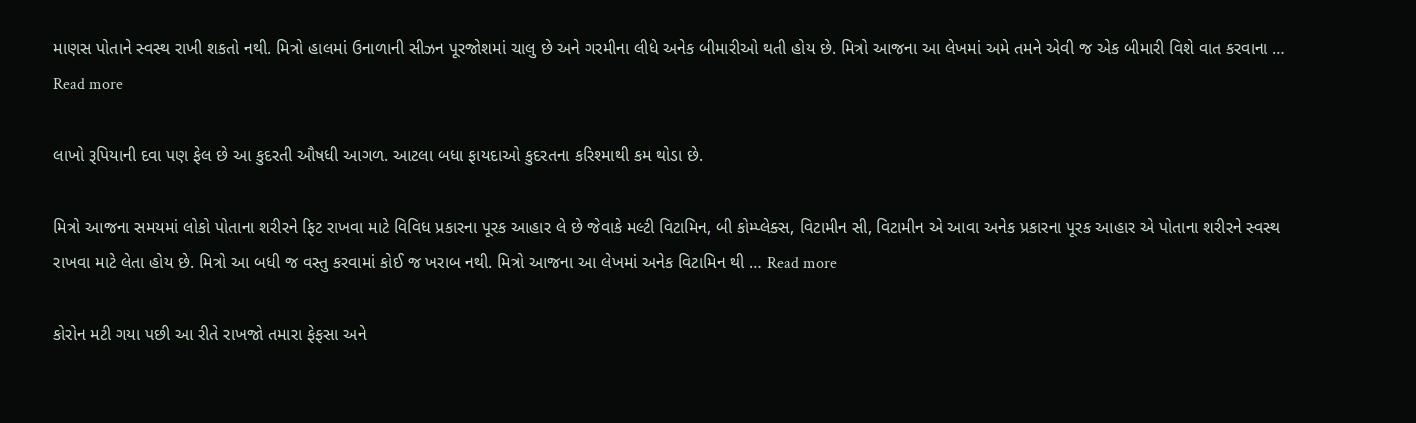માણસ પોતાને સ્વસ્થ રાખી શકતો નથી. મિત્રો હાલમાં ઉનાળાની સીઝન પૂરજોશમાં ચાલુ છે અને ગરમીના લીધે અનેક બીમારીઓ થતી હોય છે. મિત્રો આજના આ લેખમાં અમે તમને એવી જ એક બીમારી વિશે વાત કરવાના … Read more

લાખો રૂપિયાની દવા પણ ફેલ છે આ કુદરતી ઔષધી આગળ. આટલા બધા ફાયદાઓ કુદરતના કરિશ્માથી કમ થોડા છે.

મિત્રો આજના સમયમાં લોકો પોતાના શરીરને ફિટ રાખવા માટે વિવિધ પ્રકારના પૂરક આહાર લે છે જેવાકે મલ્ટી વિટામિન, બી કોમ્પ્લેક્સ, વિટામીન સી, વિટામીન એ આવા અનેક પ્રકારના પૂરક આહાર એ પોતાના શરીરને સ્વસ્થ રાખવા માટે લેતા હોય છે. મિત્રો આ બધી જ વસ્તુ કરવામાં કોઈ જ ખરાબ નથી. મિત્રો આજના આ લેખમાં અનેક વિટામિન થી … Read more

કોરોન મટી ગયા પછી આ રીતે રાખજો તમારા ફેફસા અને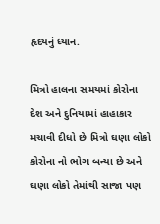હૃદયનું ધ્યાન.

મિત્રો હાલના સમયમાં કોરોના દેશ અને દુનિયામાં હાહાકાર મચાવી દીધો છે મિત્રો ઘણા લોકો કોરોના નો ભોગ બન્યા છે અને ઘણા લોકો તેમાંથી સાજા પણ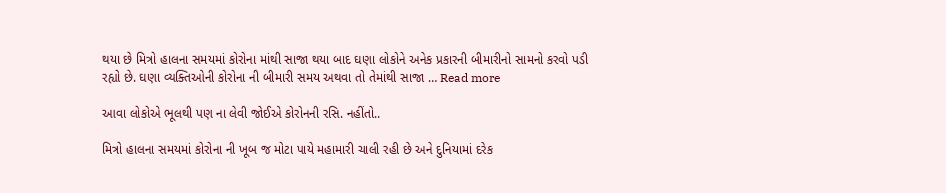થયા છે મિત્રો હાલના સમયમાં કોરોના માંથી સાજા થયા બાદ ઘણા લોકોને અનેક પ્રકારની બીમારીનો સામનો કરવો પડી રહ્યો છે. ઘણા વ્યક્તિઓની કોરોના ની બીમારી સમય અથવા તો તેમાંથી સાજા … Read more

આવા લોકોએ ભૂલથી પણ ના લેવી જોઈએ કોરોનની રસિ. નહીંતો..

મિત્રો હાલના સમયમાં કોરોના ની ખૂબ જ મોટા પાયે મહામારી ચાલી રહી છે અને દુનિયામાં દરેક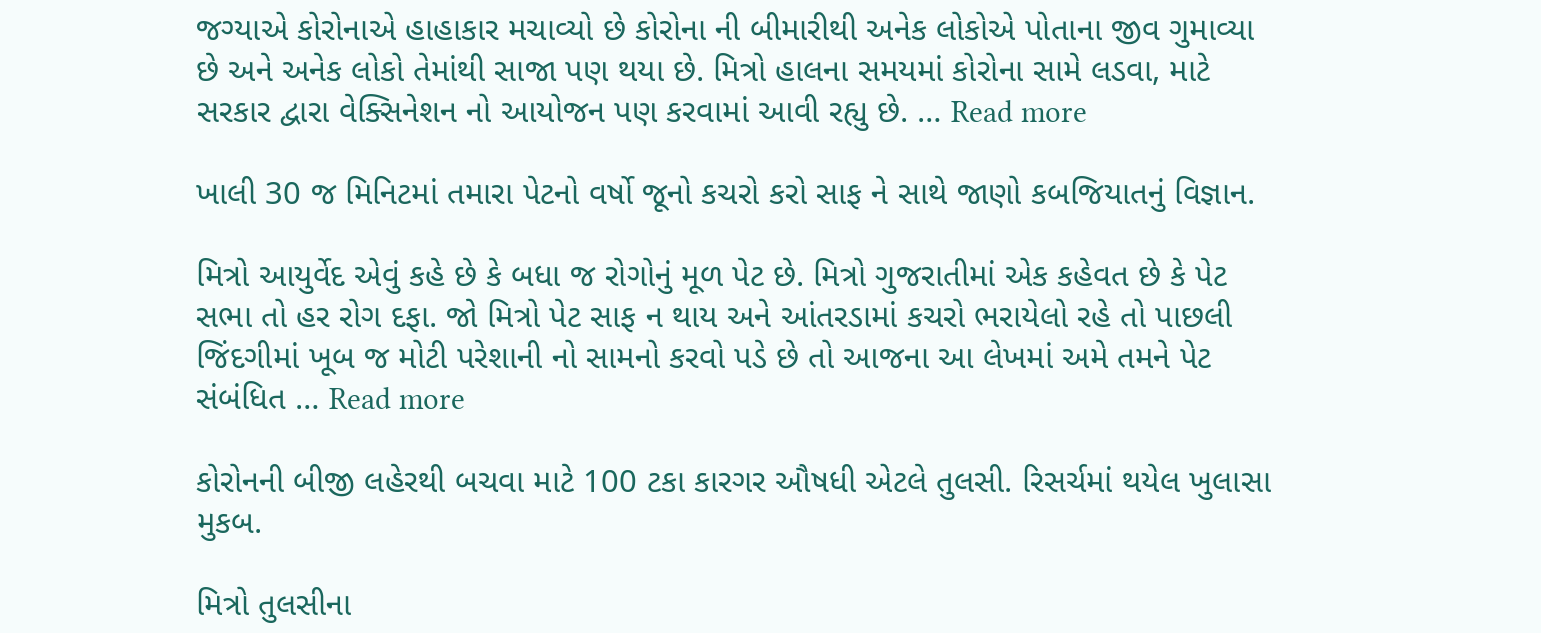જગ્યાએ કોરોનાએ હાહાકાર મચાવ્યો છે કોરોના ની બીમારીથી અનેક લોકોએ પોતાના જીવ ગુમાવ્યા છે અને અનેક લોકો તેમાંથી સાજા પણ થયા છે. મિત્રો હાલના સમયમાં કોરોના સામે લડવા, માટે સરકાર દ્વારા વેક્સિનેશન નો આયોજન પણ કરવામાં આવી રહ્યુ છે. … Read more

ખાલી 30 જ મિનિટમાં તમારા પેટનો વર્ષો જૂનો કચરો કરો સાફ ને સાથે જાણો કબજિયાતનું વિજ્ઞાન.

મિત્રો આયુર્વેદ એવું કહે છે કે બધા જ રોગોનું મૂળ પેટ છે. મિત્રો ગુજરાતીમાં એક કહેવત છે કે પેટ સભા તો હર રોગ દફા. જો મિત્રો પેટ સાફ ન થાય અને આંતરડામાં કચરો ભરાયેલો રહે તો પાછલી જિંદગીમાં ખૂબ જ મોટી પરેશાની નો સામનો કરવો પડે છે તો આજના આ લેખમાં અમે તમને પેટ સંબંધિત … Read more

કોરોનની બીજી લહેરથી બચવા માટે 100 ટકા કારગર ઔષધી એટલે તુલસી. રિસર્ચમાં થયેલ ખુલાસા મુકબ.

મિત્રો તુલસીના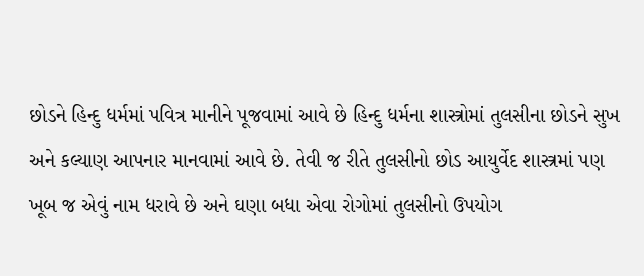છોડને હિન્દુ ધર્મમાં પવિત્ર માનીને પૂજવામાં આવે છે હિન્દુ ધર્મના શાસ્ત્રોમાં તુલસીના છોડને સુખ અને કલ્યાણ આપનાર માનવામાં આવે છે. તેવી જ રીતે તુલસીનો છોડ આયુર્વેદ શાસ્ત્રમાં પણ ખૂબ જ એવું નામ ધરાવે છે અને ઘણા બધા એવા રોગોમાં તુલસીનો ઉપયોગ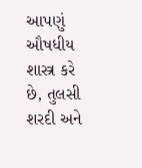આપણું ઔષધીય શાસ્ત્ર કરે છે, તુલસી શરદી અને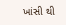ખાંસી થી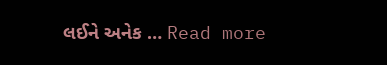લઈને અનેક … Read more